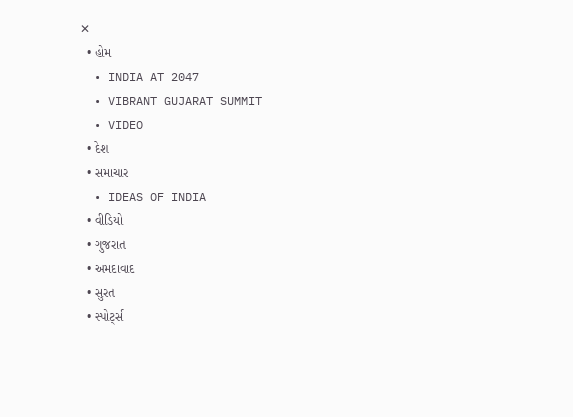✕
  • હોમ
  • INDIA AT 2047
  • VIBRANT GUJARAT SUMMIT
  • VIDEO
  • દેશ
  • સમાચાર
  • IDEAS OF INDIA
  • વીડિયો
  • ગુજરાત
  • અમદાવાદ
  • સુરત
  • સ્પોર્ટ્સ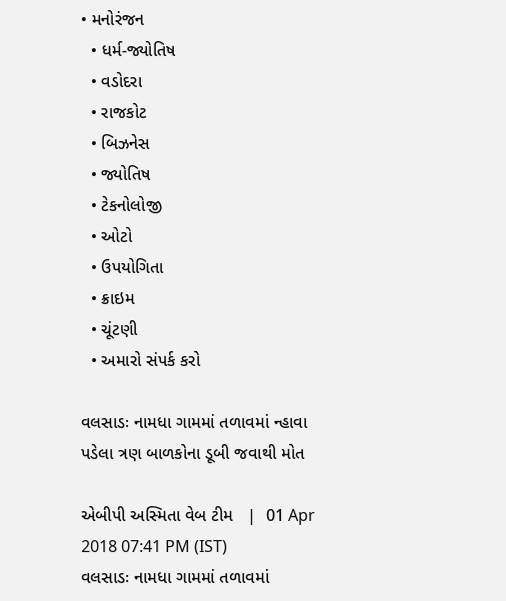• મનોરંજન
  • ધર્મ-જ્યોતિષ
  • વડોદરા
  • રાજકોટ
  • બિઝનેસ
  • જ્યોતિષ
  • ટેકનોલોજી
  • ઓટો
  • ઉપયોગિતા
  • ક્રાઇમ
  • ચૂંટણી
  • અમારો સંપર્ક કરો

વલસાડઃ નામધા ગામમાં તળાવમાં ન્હાવા પડેલા ત્રણ બાળકોના ડૂબી જવાથી મોત

એબીપી અસ્મિતા વેબ ટીમ   |  01 Apr 2018 07:41 PM (IST)
વલસાડઃ નામધા ગામમાં તળાવમાં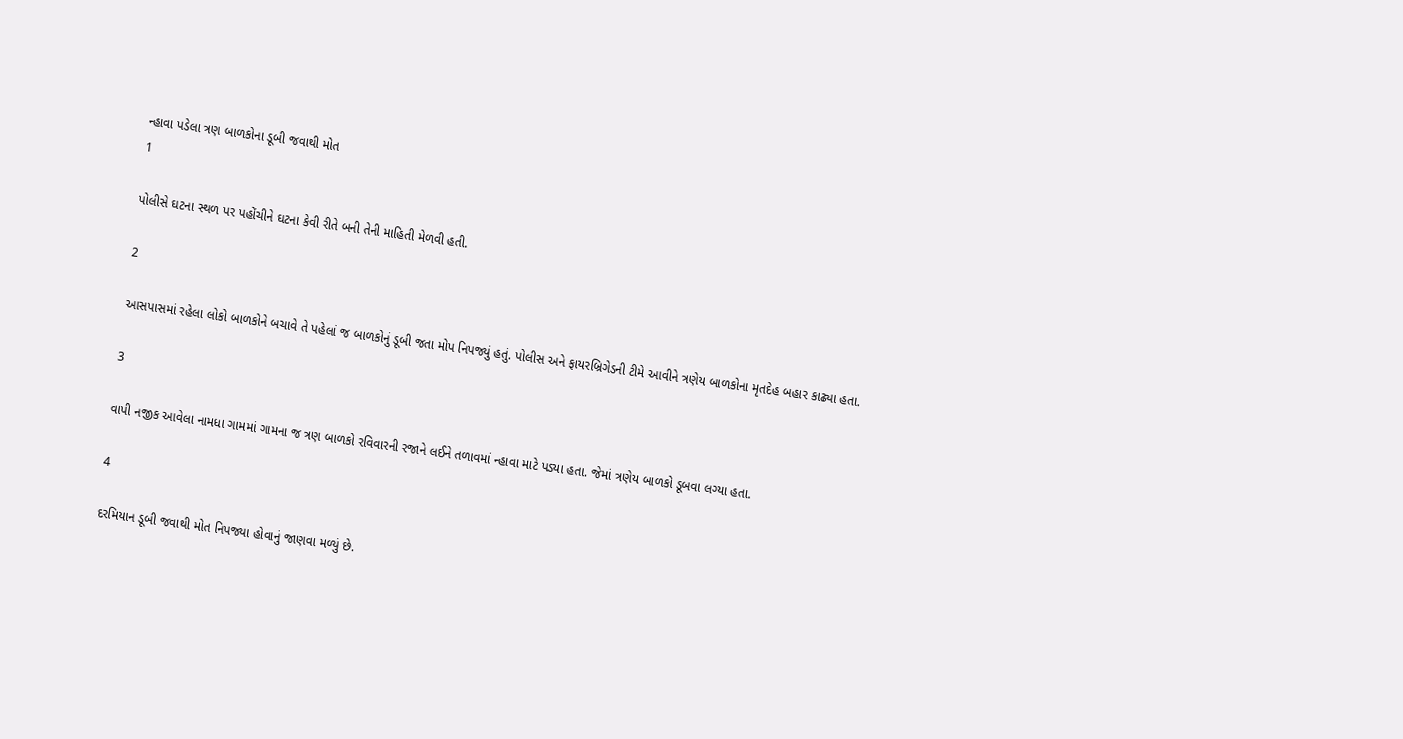ન્હાવા પડેલા ત્રણ બાળકોના ડૂબી જવાથી મોત
1

પોલીસે ઘટના સ્થળ પર પહોંચીને ઘટના કેવી રીતે બની તેની માહિતી મેળવી હતી.

2

આસપાસમાં રહેલા લોકો બાળકોને બચાવે તે પહેલાં જ બાળકોનું ડૂબી જતા મોપ નિપજ્યું હતું. પોલીસ અને ફાયરબ્રિગેડની ટીમે આવીને ત્રણેય બાળકોના મૃતદેહ બહાર કાઢ્યા હતા.

3

વાપી નજીક આવેલા નામધા ગામમાં ગામના જ ત્રણ બાળકો રવિવારની રજાને લઈને તળાવમાં ન્હાવા માટે પડ્યા હતા. જેમાં ત્રણેય બાળકો ડૂબવા લગ્યા હતા.

4

દરમિયાન ડૂબી જવાથી મોત નિપજ્યા હોવાનું જાણવા મળ્યું છે.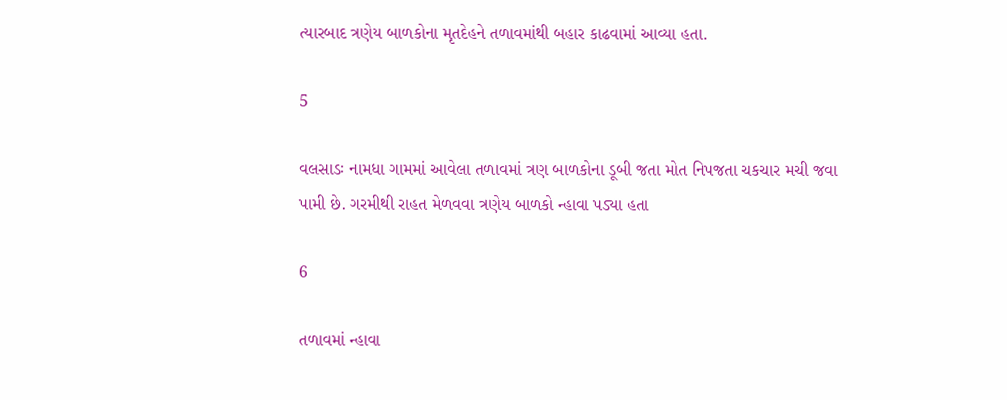ત્યારબાદ ત્રણેય બાળકોના મૃતદેહને તળાવમાંથી બહાર કાઢવામાં આવ્યા હતા.

5

વલસાડઃ નામધા ગામમાં આવેલા તળાવમાં ત્રણ બાળકોના ડૂબી જતા મોત નિપજતા ચકચાર મચી જવા પામી છે. ગરમીથી રાહત મેળવવા ત્રણેય બાળકો ન્હાવા પડ્યા હતા

6

તળાવમાં ન્હાવા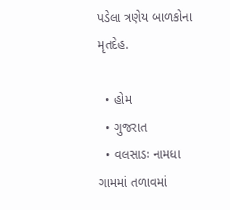પડેલા ત્રણેય બાળકોના મૃતદેહ.

  • હોમ
  • ગુજરાત
  • વલસાડઃ નામધા ગામમાં તળાવમાં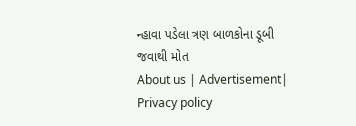ન્હાવા પડેલા ત્રણ બાળકોના ડૂબી જવાથી મોત
About us | Advertisement| Privacy policy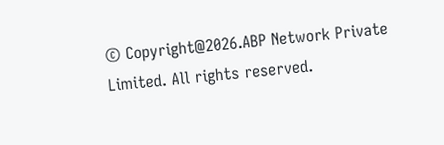© Copyright@2026.ABP Network Private Limited. All rights reserved.